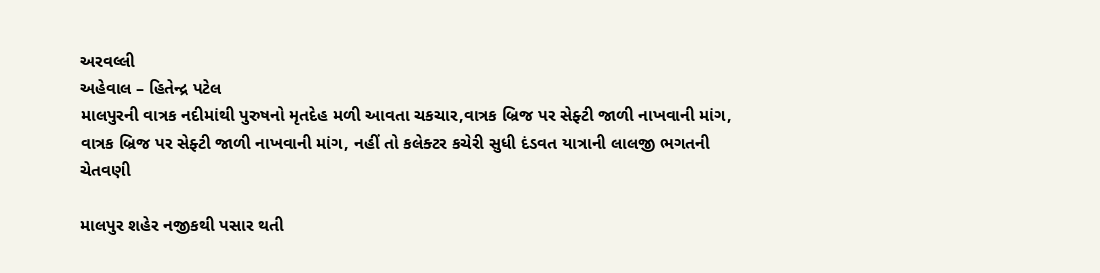અરવલ્લી
અહેવાલ – હિતેન્દ્ર પટેલ
માલપુરની વાત્રક નદીમાંથી પુરુષનો મૃતદેહ મળી આવતા ચકચાર,વાત્રક બ્રિજ પર સેફ્ટી જાળી નાખવાની માંગ,
વાત્રક બ્રિજ પર સેફ્ટી જાળી નાખવાની માંગ, નહીં તો કલેક્ટર કચેરી સુધી દંડવત યાત્રાની લાલજી ભગતની ચેતવણી

માલપુર શહેર નજીકથી પસાર થતી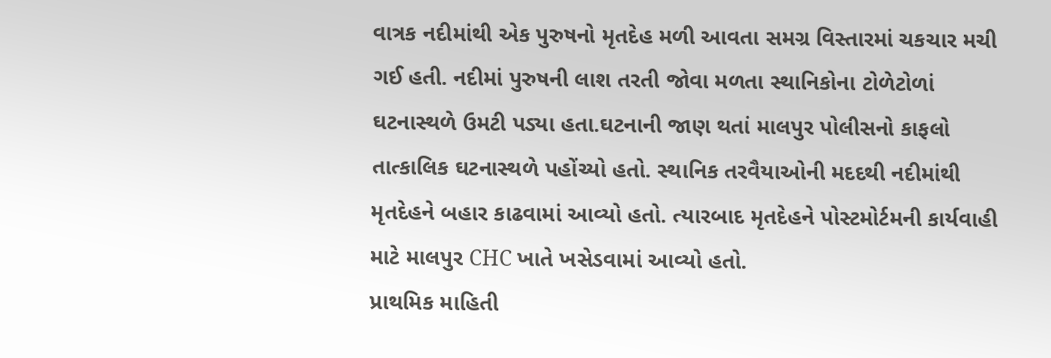વાત્રક નદીમાંથી એક પુરુષનો મૃતદેહ મળી આવતા સમગ્ર વિસ્તારમાં ચકચાર મચી ગઈ હતી. નદીમાં પુરુષની લાશ તરતી જોવા મળતા સ્થાનિકોના ટોળેટોળાં ઘટનાસ્થળે ઉમટી પડ્યા હતા.ઘટનાની જાણ થતાં માલપુર પોલીસનો કાફલો તાત્કાલિક ઘટનાસ્થળે પહોંચ્યો હતો. સ્થાનિક તરવૈયાઓની મદદથી નદીમાંથી મૃતદેહને બહાર કાઢવામાં આવ્યો હતો. ત્યારબાદ મૃતદેહને પોસ્ટમોર્ટમની કાર્યવાહી માટે માલપુર CHC ખાતે ખસેડવામાં આવ્યો હતો.
પ્રાથમિક માહિતી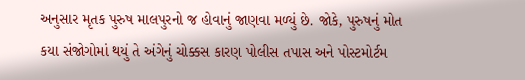અનુસાર મૃતક પુરુષ માલપુરનો જ હોવાનું જાણવા મળ્યું છે. જોકે, પુરુષનું મોત કયા સંજોગોમાં થયું તે અંગેનું ચોક્કસ કારણ પોલીસ તપાસ અને પોસ્ટમોર્ટમ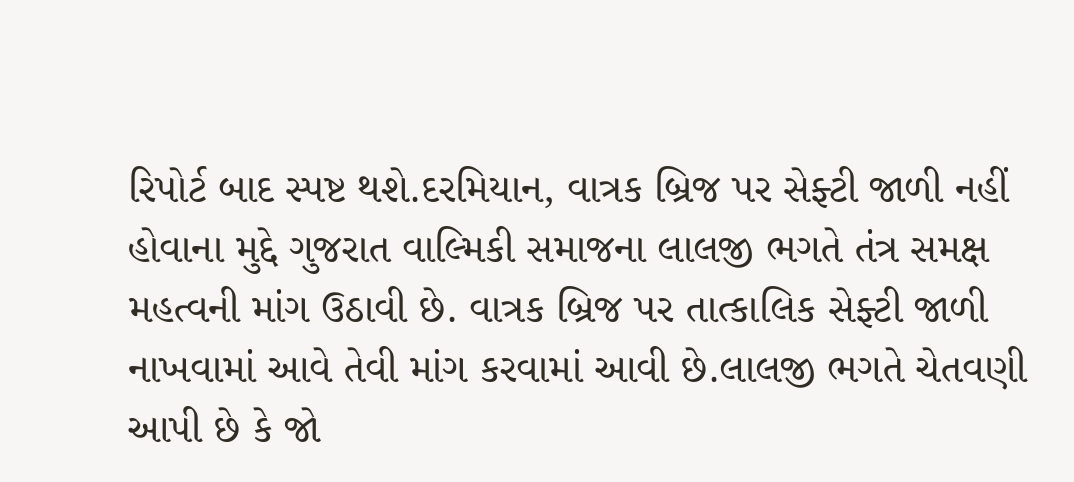રિપોર્ટ બાદ સ્પષ્ટ થશે.દરમિયાન, વાત્રક બ્રિજ પર સેફ્ટી જાળી નહીં હોવાના મુદ્દે ગુજરાત વાલ્મિકી સમાજના લાલજી ભગતે તંત્ર સમક્ષ મહત્વની માંગ ઉઠાવી છે. વાત્રક બ્રિજ પર તાત્કાલિક સેફ્ટી જાળી નાખવામાં આવે તેવી માંગ કરવામાં આવી છે.લાલજી ભગતે ચેતવણી આપી છે કે જો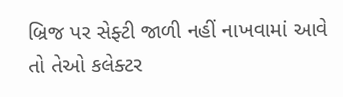બ્રિજ પર સેફ્ટી જાળી નહીં નાખવામાં આવે તો તેઓ કલેક્ટર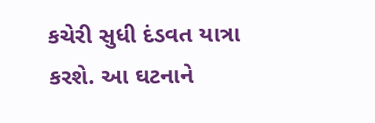કચેરી સુધી દંડવત યાત્રા કરશે. આ ઘટનાને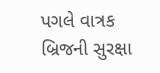પગલે વાત્રક બ્રિજની સુરક્ષા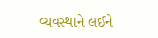વ્યવસ્થાને લઈને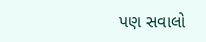પણ સવાલો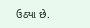ઉઠ્યા છે.